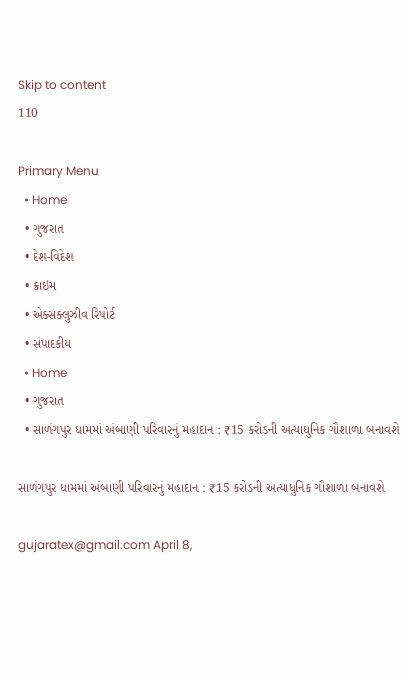Skip to content
110

Primary Menu
  • Home
  • ગુજરાત
  • દેશ-વિદેશ
  • ક્રાઇમ
  • એક્સક્લુઝીવ રિપોર્ટ
  • સંપાદકીય
  • Home
  • ગુજરાત
  • સાળંગપુર ધામમાં અંબાણી પરિવારનું મહાદાન : ₹15 કરોડની અત્યાધુનિક ગૌશાળા બનાવશે

સાળંગપુર ધામમાં અંબાણી પરિવારનું મહાદાન : ₹15 કરોડની અત્યાધુનિક ગૌશાળા બનાવશે

gujaratex@gmail.com April 8,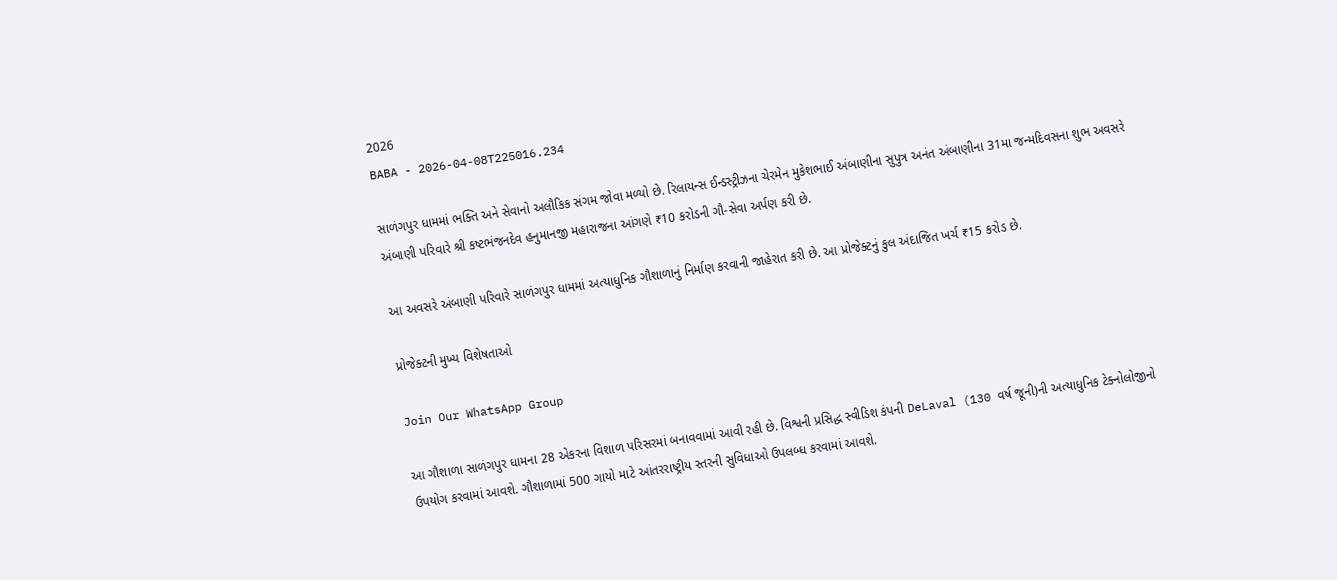2026
BABA - 2026-04-08T225016.234

સાળંગપુર ધામમાં ભક્તિ અને સેવાનો અલૌકિક સંગમ જોવા મળ્યો છે. રિલાયન્સ ઈન્ડસ્ટ્રીઝના ચેરમેન મુકેશભાઈ અંબાણીના સુપુત્ર અનંત અંબાણીના 31મા જન્મદિવસના શુભ અવસરે અંબાણી પરિવારે શ્રી કષ્ટભંજનદેવ હનુમાનજી મહારાજના આંગણે ₹10 કરોડની ગૌ-સેવા અર્પણ કરી છે.

આ અવસરે અંબાણી પરિવારે સાળંગપુર ધામમાં અત્યાધુનિક ગૌશાળાનું નિર્માણ કરવાની જાહેરાત કરી છે. આ પ્રોજેક્ટનું કુલ અંદાજિત ખર્ચ ₹15 કરોડ છે.

પ્રોજેક્ટની મુખ્ય વિશેષતાઓ

Join Our WhatsApp Group

આ ગૌશાળા સાળંગપુર ધામના 28 એકરના વિશાળ પરિસરમાં બનાવવામાં આવી રહી છે. વિશ્વની પ્રસિદ્ધ સ્વીડિશ કંપની DeLaval (130 વર્ષ જૂની)ની અત્યાધુનિક ટેક્નોલોજીનો ઉપયોગ કરવામાં આવશે. ગૌશાળામાં 500 ગાયો માટે આંતરરાષ્ટ્રીય સ્તરની સુવિધાઓ ઉપલબ્ધ કરવામાં આવશે.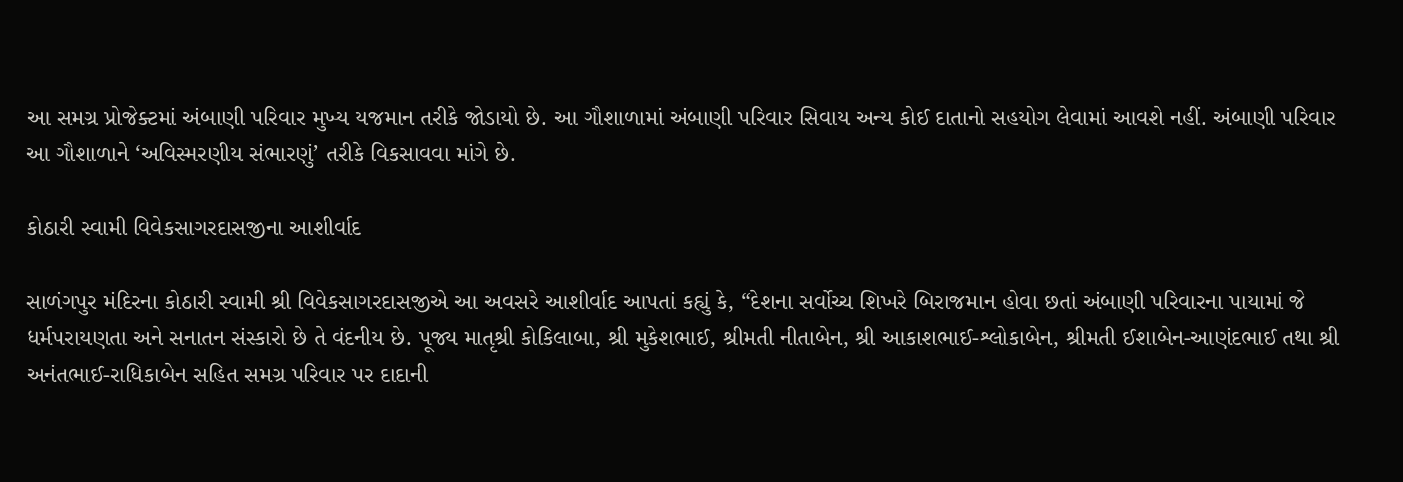આ સમગ્ર પ્રોજેક્ટમાં અંબાણી પરિવાર મુખ્ય યજમાન તરીકે જોડાયો છે. આ ગૌશાળામાં અંબાણી પરિવાર સિવાય અન્ય કોઈ દાતાનો સહયોગ લેવામાં આવશે નહીં. અંબાણી પરિવાર આ ગૌશાળાને ‘અવિસ્મરણીય સંભારણું’ તરીકે વિકસાવવા માંગે છે.

કોઠારી સ્વામી વિવેકસાગરદાસજીના આશીર્વાદ

સાળંગપુર મંદિરના કોઠારી સ્વામી શ્રી વિવેકસાગરદાસજીએ આ અવસરે આશીર્વાદ આપતાં કહ્યું કે, “દેશના સર્વોચ્ચ શિખરે બિરાજમાન હોવા છતાં અંબાણી પરિવારના પાયામાં જે ધર્મપરાયણતા અને સનાતન સંસ્કારો છે તે વંદનીય છે. પૂજ્ય માતૃશ્રી કોકિલાબા, શ્રી મુકેશભાઈ, શ્રીમતી નીતાબેન, શ્રી આકાશભાઈ-શ્લોકાબેન, શ્રીમતી ઈશાબેન-આણંદભાઈ તથા શ્રી અનંતભાઈ-રાધિકાબેન સહિત સમગ્ર પરિવાર પર દાદાની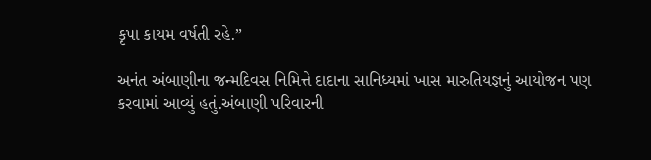કૃપા કાયમ વર્ષતી રહે.”

અનંત અંબાણીના જન્મદિવસ નિમિત્તે દાદાના સાનિધ્યમાં ખાસ મારુતિયજ્ઞનું આયોજન પણ કરવામાં આવ્યું હતું.અંબાણી પરિવારની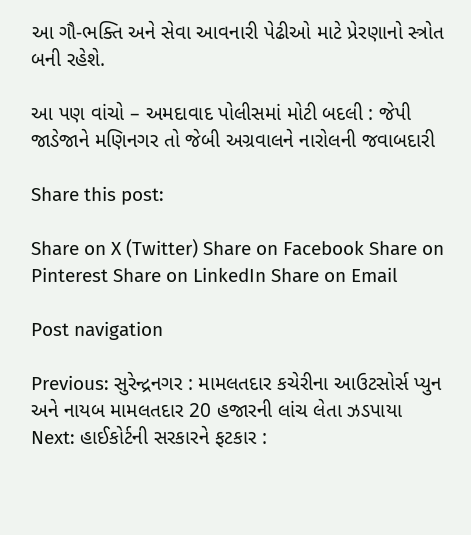આ ગૌ-ભક્તિ અને સેવા આવનારી પેઢીઓ માટે પ્રેરણાનો સ્ત્રોત બની રહેશે.

આ પણ વાંચો – અમદાવાદ પોલીસમાં મોટી બદલી : જેપી જાડેજાને મણિનગર તો જેબી અગ્રવાલને નારોલની જવાબદારી

Share this post:

Share on X (Twitter) Share on Facebook Share on Pinterest Share on LinkedIn Share on Email

Post navigation

Previous: સુરેન્દ્રનગર : મામલતદાર કચેરીના આઉટસોર્સ પ્યુન અને નાયબ મામલતદાર 20 હજારની લાંચ લેતા ઝડપાયા
Next: હાઈકોર્ટની સરકારને ફટકાર :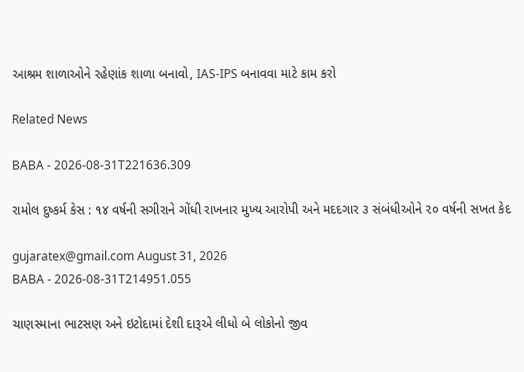આશ્રમ શાળાઓને રહેણાંક શાળા બનાવો, IAS-IPS બનાવવા માટે કામ કરો

Related News

BABA - 2026-08-31T221636.309

રામોલ દુષ્કર્મ કેસ : ૧૪ વર્ષની સગીરાને ગોંધી રાખનાર મુખ્ય આરોપી અને મદદગાર ૩ સંબંધીઓને ૨૦ વર્ષની સખત કેદ

gujaratex@gmail.com August 31, 2026
BABA - 2026-08-31T214951.055

ચાણસ્માના ભાટસણ અને ઇટોદામાં દેશી દારૂએ લીધો બે લોકોનો જીવ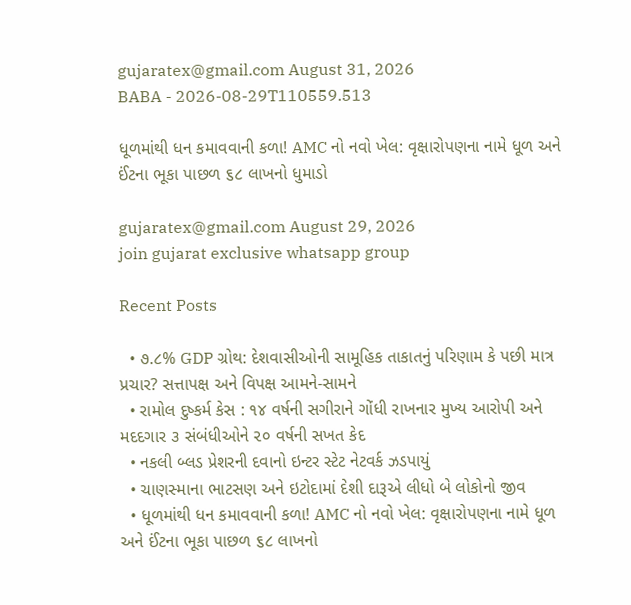gujaratex@gmail.com August 31, 2026
BABA - 2026-08-29T110559.513

ધૂળમાંથી ધન કમાવવાની કળા! AMC નો નવો ખેલ: વૃક્ષારોપણના નામે ધૂળ અને ઈંટના ભૂકા પાછળ ૬૮ લાખનો ધુમાડો

gujaratex@gmail.com August 29, 2026
join gujarat exclusive whatsapp group

Recent Posts

  • ૭.૮% GDP ગ્રોથ: દેશવાસીઓની સામૂહિક તાકાતનું પરિણામ કે પછી માત્ર પ્રચાર? સત્તાપક્ષ અને વિપક્ષ આમને-સામને
  • રામોલ દુષ્કર્મ કેસ : ૧૪ વર્ષની સગીરાને ગોંધી રાખનાર મુખ્ય આરોપી અને મદદગાર ૩ સંબંધીઓને ૨૦ વર્ષની સખત કેદ
  • નકલી બ્લડ પ્રેશરની દવાનો ઇન્ટર સ્ટેટ નેટવર્ક ઝડપાયું
  • ચાણસ્માના ભાટસણ અને ઇટોદામાં દેશી દારૂએ લીધો બે લોકોનો જીવ
  • ધૂળમાંથી ધન કમાવવાની કળા! AMC નો નવો ખેલ: વૃક્ષારોપણના નામે ધૂળ અને ઈંટના ભૂકા પાછળ ૬૮ લાખનો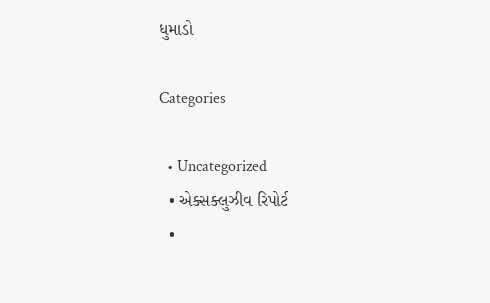ધુમાડો

Categories

  • Uncategorized
  • એક્સક્લુઝીવ રિપોર્ટ
  •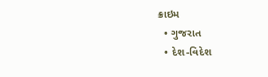ક્રાઇમ
  • ગુજરાત
  • દેશ-વિદેશ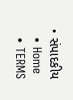• સંપાદકીય
  • Home
  • TERMS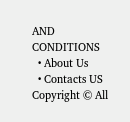AND CONDITIONS
  • About Us
  • Contacts US
Copyright © All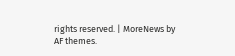rights reserved. | MoreNews by AF themes.